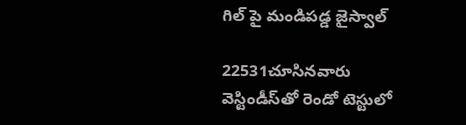గిల్ పై మండిపడ్డ జైస్వాల్

22531చూసినవారు
వెస్టిండీస్‌తో రెండో టెస్టులో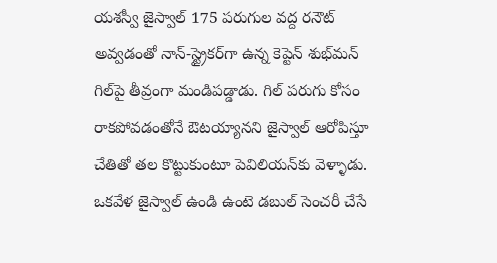యశస్వీ జైస్వాల్ 175 పరుగుల వద్ద రనౌట్ అవ్వడంతో నాన్-స్ట్రైకర్‌గా ఉన్న కెప్టెన్ శుభ్‌మన్‌ గిల్‌పై తీవ్రంగా మండిపడ్డాడు. గిల్ పరుగు కోసం రాకపోవడంతోనే ఔటయ్యానని జైస్వాల్ ఆరోపిస్తూ చేతితో తల కొట్టుకుంటూ పెవిలియన్‌కు వెళ్ళాడు. ఒకవేళ జైస్వాల్ ఉండి ఉంటె డబుల్ సెంచరీ చేసే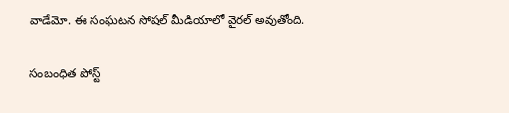వాడేమో. ఈ సంఘటన సోషల్ మీడియాలో వైరల్ అవుతోంది.

సంబంధిత పోస్ట్